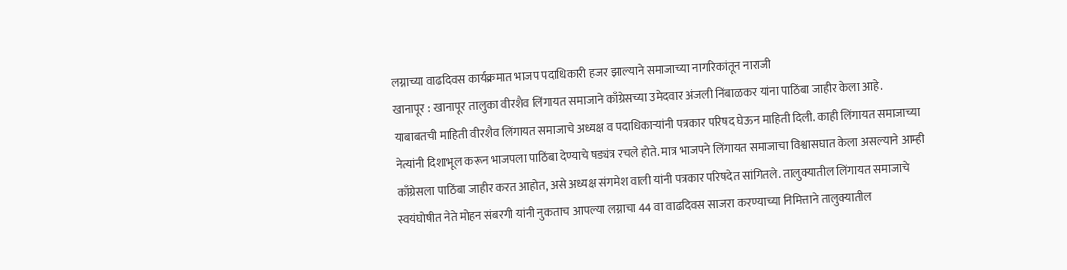लग्नाच्या वाढदिवस कार्यक्रमात भाजप पदाधिकारी हजर झाल्याने समाजाच्या नागरिकांतून नाराजी
खानापूर : खानापूर तालुका वीरशैव लिंगायत समाजाने काँग्रेसच्या उमेदवार अंजली निंबाळकर यांना पाठिंबा जाहीर केला आहे. याबाबतची माहिती वीरशैव लिंगायत समाजाचे अध्यक्ष व पदाधिकाऱ्यांनी पत्रकार परिषद घेऊन माहिती दिली. काही लिंगायत समाजाच्या नेत्यांनी दिशाभूल करून भाजपला पाठिंबा देण्याचे षड्यंत्र रचले होते. मात्र भाजपने लिंगायत समाजाचा विश्वासघात केला असल्याने आम्ही काँग्रेसला पाठिंबा जाहीर करत आहोत, असे अध्यक्ष संगमेश वाली यांनी पत्रकार परिषदेत सांगितले. तालुक्यातील लिंगायत समाजाचे स्वयंघोषीत नेते मोहन संबरगी यांनी नुकताच आपल्या लग्नाचा 44 वा वाढदिवस साजरा करण्याच्या निमित्ताने तालुक्यातील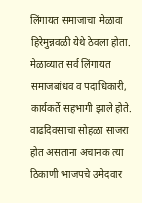लिंगायत समाजाचा मेळावा हिरेमुन्नवळी येथे ठेवला होता. मेळाव्यात सर्व लिंगायत समाजबांधव व पदाधिकारी, कार्यकर्ते सहभागी झाले होते. वाढदिवसाचा सोहळा साजरा होत असताना अचानक त्या ठिकाणी भाजपचे उमेदवार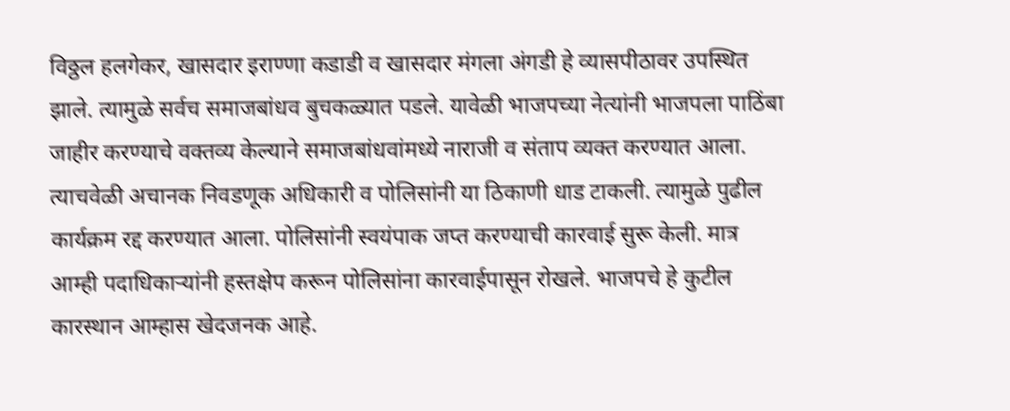विठ्ठल हलगेकर, खासदार इराण्णा कडाडी व खासदार मंगला अंगडी हे व्यासपीठावर उपस्थित झाले. त्यामुळे सर्वच समाजबांधव बुचकळ्यात पडले. यावेळी भाजपच्या नेत्यांनी भाजपला पाठिंबा जाहीर करण्याचे वक्तव्य केल्याने समाजबांधवांमध्ये नाराजी व संताप व्यक्त करण्यात आला. त्याचवेळी अचानक निवडणूक अधिकारी व पोलिसांनी या ठिकाणी धाड टाकली. त्यामुळे पुढील कार्यक्रम रद्द करण्यात आला. पोलिसांनी स्वयंपाक जप्त करण्याची कारवाई सुरू केली. मात्र आम्ही पदाधिकाऱ्यांनी हस्तक्षेप करून पोलिसांना कारवाईपासून रोखले. भाजपचे हे कुटील कारस्थान आम्हास खेदजनक आहे.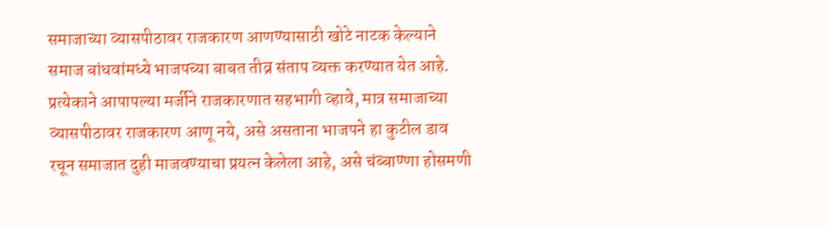समाजाच्या व्यासपीठावर राजकारण आणण्यासाठी खोटे नाटक केल्याने समाज बांधवांमध्ये भाजपच्या बाबत तीव्र संताप व्यक्त करण्यात येत आहे. प्रत्येकाने आपापल्या मर्जीने राजकारणात सहभागी व्हावे, मात्र समाजाच्या व्यासपीठावर राजकारण आणू नये, असे असताना भाजपने हा कुटील डाव रचून समाजात दुही माजवण्याचा प्रयत्न केलेला आहे, असे चंब्बाण्णा होसमणी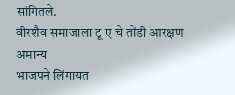सांगितले.
वीरशैव समाजाला टू ए चे तोंडी आरक्षण अमान्य
भाजपने लिंगायत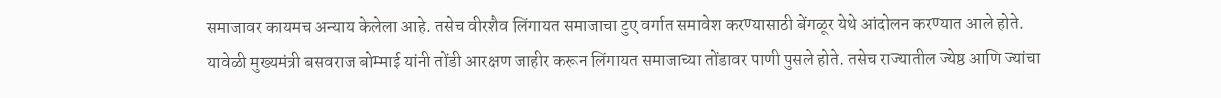समाजावर कायमच अन्याय केलेला आहे. तसेच वीरशैव लिंगायत समाजाचा टुए वर्गात समावेश करण्यासाठी बेंगळूर येथे आंदोलन करण्यात आले होते. यावेळी मुख्यमंत्री बसवराज बोम्माई यांनी तोंडी आरक्षण जाहीर करून लिंगायत समाजाच्या तोंडावर पाणी पुसले होते. तसेच राज्यातील ज्येष्ठ आणि ज्यांचा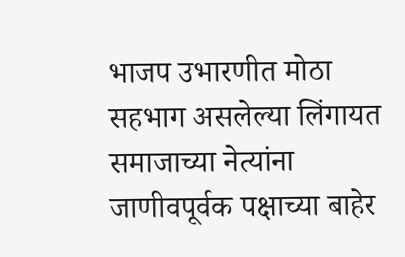भाजप उभारणीत मोठा सहभाग असलेल्या लिंगायत समाजाच्या नेत्यांना जाणीवपूर्वक पक्षाच्या बाहेर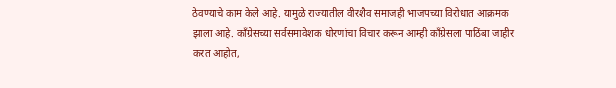ठेवण्याचे काम केले आहे. यामुळे राज्यातील वीरशैव समाजही भाजपच्या विरोधात आक्रमक झाला आहे. काँग्रेसच्या सर्वसमावेशक धोरणांचा विचार करून आम्ही काँग्रेसला पाठिंबा जाहीर करत आहोत,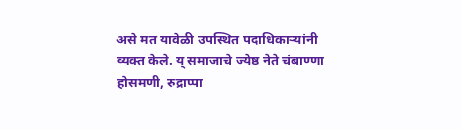असे मत यावेळी उपस्थित पदाधिकाऱ्यांनी व्यक्त केले. य् समाजाचे ज्येष्ठ नेते चंबाण्णा होसमणी, रुद्राप्पा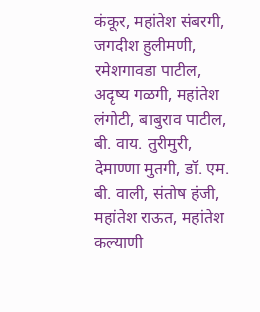कंकूर, महांतेश संबरगी, जगदीश हुलीमणी, रमेशगावडा पाटील, अदृष्य गळगी, महांतेश लंगोटी, बाबुराव पाटील, बी. वाय. तुरीमुरी, देमाण्णा मुतगी, डॉ. एम. बी. वाली, संतोष हंजी, महांतेश राऊत, महांतेश कल्याणी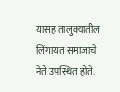यासह तालुक्यातील लिंगायत समाजाचे नेते उपस्थित होते.